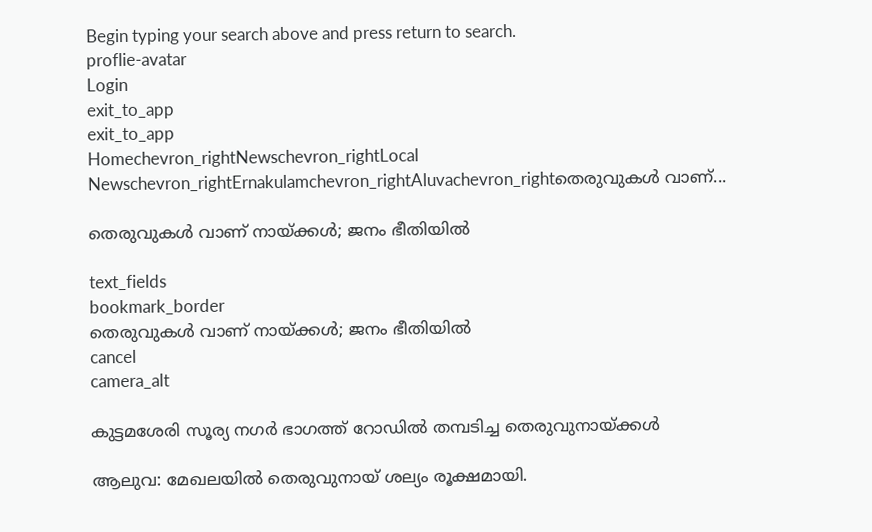Begin typing your search above and press return to search.
proflie-avatar
Login
exit_to_app
exit_to_app
Homechevron_rightNewschevron_rightLocal Newschevron_rightErnakulamchevron_rightAluvachevron_rightതെരുവുകൾ വാണ്...

തെരുവുകൾ വാണ് നായ്ക്കൾ; ജനം ഭീതിയിൽ

text_fields
bookmark_border
തെരുവുകൾ വാണ് നായ്ക്കൾ; ജനം ഭീതിയിൽ
cancel
camera_alt

കുട്ടമശേരി സൂര്യ നഗർ ഭാഗത്ത് റോഡിൽ തമ്പടിച്ച തെരുവുനായ്ക്കൾ

ആലുവ: മേഖലയിൽ തെരുവുനായ് ശല്യം രൂക്ഷമായി.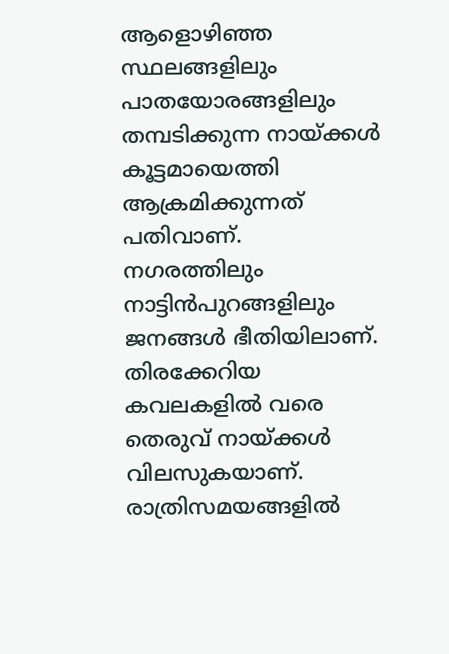ആളൊഴിഞ്ഞ സ്ഥലങ്ങളിലും പാതയോരങ്ങളിലും തമ്പടിക്കുന്ന നായ്ക്കൾ കൂട്ടമായെത്തി ആക്രമിക്കുന്നത് പതിവാണ്. നഗരത്തിലും നാട്ടിൻപുറങ്ങളിലും ജനങ്ങൾ ഭീതിയിലാണ്. തിരക്കേറിയ കവലകളിൽ വരെ തെരുവ് നായ്ക്കൾ വിലസുകയാണ്. രാത്രിസമയങ്ങളിൽ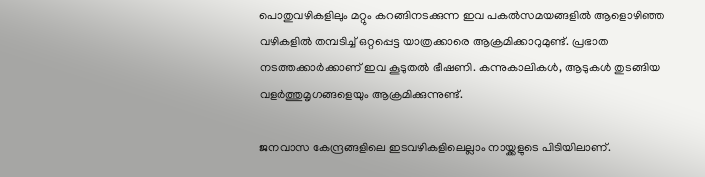പൊതുവഴികളിലും മറ്റും കറങ്ങിനടക്കുന്ന ഇവ പകൽസമയങ്ങളിൽ ആളൊഴിഞ്ഞ വഴികളിൽ തമ്പടിച്ച് ഒറ്റപ്പെട്ട യാത്രക്കാരെ ആക്രമിക്കാറുമുണ്ട്. പ്രഭാത നടത്തക്കാർക്കാണ് ഇവ കൂടുതൽ ഭീഷണി. കന്നുകാലികൾ, ആടുകൾ തുടങ്ങിയ വളർത്തുമൃഗങ്ങളെയും ആക്രമിക്കുന്നുണ്ട്.

ജനവാസ കേന്ദ്രങ്ങളിലെ ഇടവഴികളിലെല്ലാം നായ്ക്കളുടെ പിടിയിലാണ്.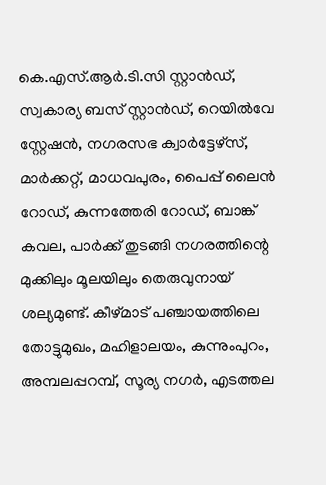കെ.എസ്.ആർ.ടി.സി സ്റ്റാൻഡ്, സ്വകാര്യ ബസ് സ്റ്റാൻഡ്, റെയിൽവേ സ്റ്റേഷൻ, നഗരസഭ ക്വാർട്ടേഴ്സ്, മാർക്കറ്റ്, മാധവപുരം, പൈപ്പ് ലൈൻ റോഡ്‌, കുന്നത്തേരി റോഡ്‌, ബാങ്ക് കവല, പാർക്ക് തുടങ്ങി നഗരത്തിന്റെ മുക്കിലും മൂലയിലും തെരുവുനായ് ശല്യമുണ്ട്. കീഴ്മാട് പഞ്ചായത്തിലെ തോട്ടുമുഖം, മഹിളാലയം, കുന്നുംപുറം, അമ്പലപ്പറമ്പ്, സൂര്യ നഗർ, എടത്തല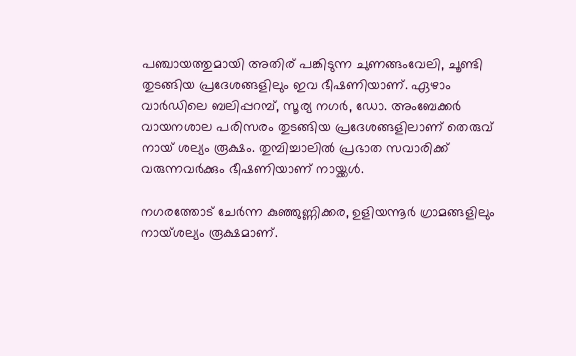പഞ്ചായത്തുമായി അതിര് പങ്കിടുന്ന ചുണങ്ങംവേലി, ചൂണ്ടി തുടങ്ങിയ പ്രദേശങ്ങളിലും ഇവ ഭീഷണിയാണ്. ഏഴാം വാർഡിലെ ബലിപ്പറമ്പ്, സൂര്യ നഗർ, ഡോ. അംബേക്കർ വായനശാല പരിസരം തുടങ്ങിയ പ്രദേശങ്ങളിലാണ് തെരുവ് നായ് ശല്യം രൂക്ഷം. തുമ്പിച്ചാലിൽ പ്രഭാത സവാരിക്ക് വരുന്നവർക്കും ഭീഷണിയാണ് നായ്ക്കൾ.

നഗരത്തോട് ചേർന്ന കുഞ്ഞുണ്ണിക്കര, ഉളിയന്നൂർ ഗ്രാമങ്ങളിലും നായ്ശല്യം രൂക്ഷമാണ്.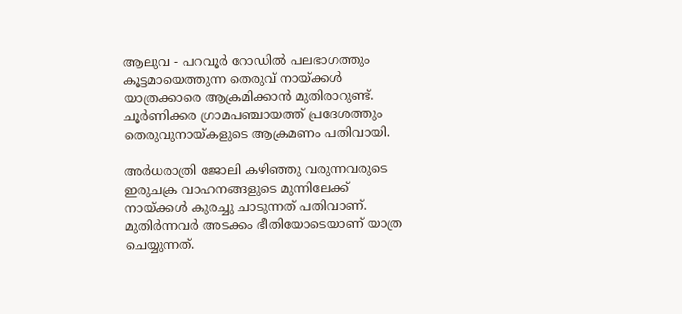ആലുവ - പറവൂർ റോഡിൽ പലഭാഗത്തും കൂട്ടമായെത്തുന്ന തെരുവ് നായ്ക്കൾ യാത്രക്കാരെ ആക്രമിക്കാൻ മുതിരാറുണ്ട്. ചൂർണിക്കര ഗ്രാമപഞ്ചായത്ത് പ്രദേശത്തും തെരുവുനായ്കളുടെ ആക്രമണം പതിവായി.

അർധരാത്രി ജോലി കഴിഞ്ഞു വരുന്നവരുടെ ഇരുചക്ര വാഹനങ്ങളുടെ മുന്നിലേക്ക്‌ നായ്ക്കൾ കുരച്ചു ചാടുന്നത് പതിവാണ്. മുതിർന്നവർ അടക്കം ഭീതിയോടെയാണ് യാത്ര ചെയ്യുന്നത്.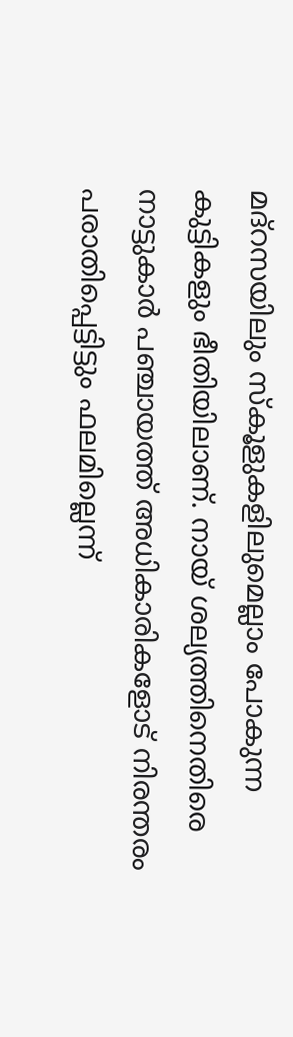മദ്റസയിലും സ്കൂളുകളിലുമെല്ലാം പോകുന്ന കുട്ടികളും ഭീതിയിലാണ്. നായ് ശല്യത്തിനെതിരെ നാട്ടുകാർ പഞ്ചായത്ത്‌ അധികാരികളോട് നിരന്തരം പരാതിപ്പെട്ടിട്ടും ഫലമില്ലെന്ന്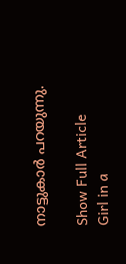നാട്ടുകാർ പറയുന്നു.

Show Full Article
Girl in a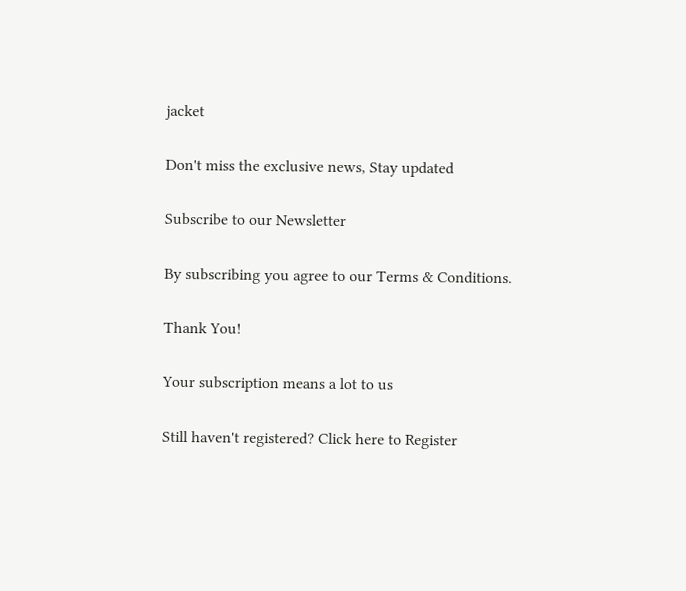jacket

Don't miss the exclusive news, Stay updated

Subscribe to our Newsletter

By subscribing you agree to our Terms & Conditions.

Thank You!

Your subscription means a lot to us

Still haven't registered? Click here to Register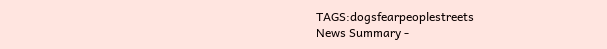TAGS:dogsfearpeoplestreets
News Summary -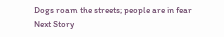Dogs roam the streets; people are in fear
Next Story